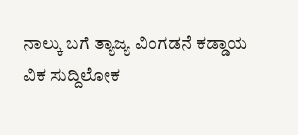ನಾಲ್ಕು ಬಗೆ ತ್ಯಾಜ್ಯ ವಿಂಗಡನೆ ಕಡ್ಡಾಯ
ವಿಕ ಸುದ್ದಿಲೋಕ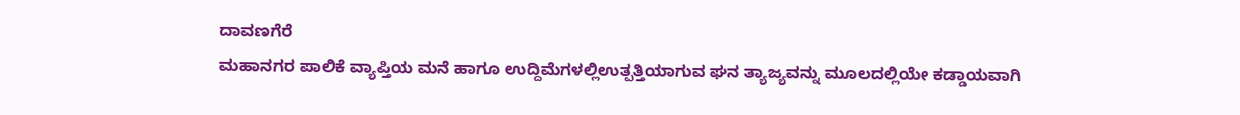ದಾವಣಗೆರೆ
ಮಹಾನಗರ ಪಾಲಿಕೆ ವ್ಯಾಪ್ತಿಯ ಮನೆ ಹಾಗೂ ಉದ್ದಿಮೆಗಳಲ್ಲಿಉತ್ಪತ್ತಿಯಾಗುವ ಘನ ತ್ಯಾಜ್ಯವನ್ನು ಮೂಲದಲ್ಲಿಯೇ ಕಡ್ಡಾಯವಾಗಿ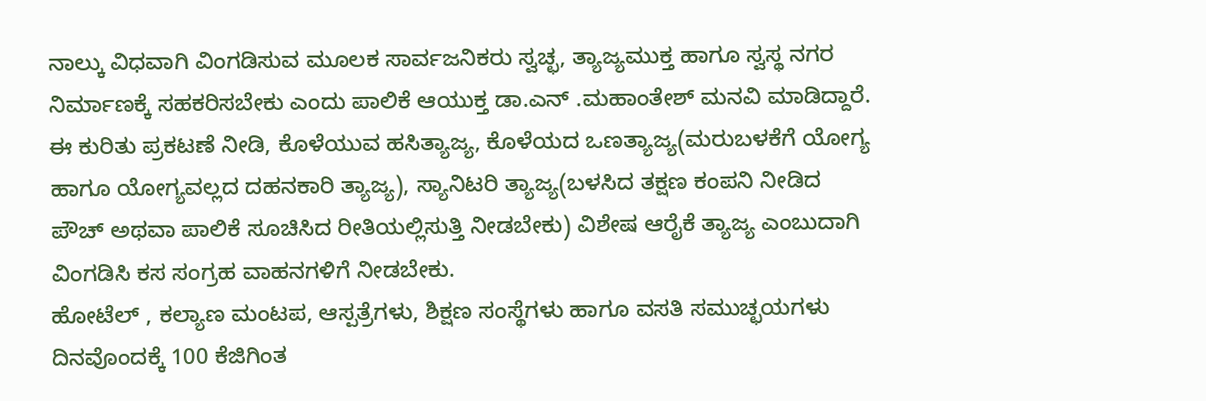ನಾಲ್ಕು ವಿಧವಾಗಿ ವಿಂಗಡಿಸುವ ಮೂಲಕ ಸಾರ್ವಜನಿಕರು ಸ್ವಚ್ಛ, ತ್ಯಾಜ್ಯಮುಕ್ತ ಹಾಗೂ ಸ್ವಸ್ಥ ನಗರ ನಿರ್ಮಾಣಕ್ಕೆ ಸಹಕರಿಸಬೇಕು ಎಂದು ಪಾಲಿಕೆ ಆಯುಕ್ತ ಡಾ.ಎನ್ .ಮಹಾಂತೇಶ್ ಮನವಿ ಮಾಡಿದ್ದಾರೆ.
ಈ ಕುರಿತು ಪ್ರಕಟಣೆ ನೀಡಿ, ಕೊಳೆಯುವ ಹಸಿತ್ಯಾಜ್ಯ, ಕೊಳೆಯದ ಒಣತ್ಯಾಜ್ಯ(ಮರುಬಳಕೆಗೆ ಯೋಗ್ಯ ಹಾಗೂ ಯೋಗ್ಯವಲ್ಲದ ದಹನಕಾರಿ ತ್ಯಾಜ್ಯ), ಸ್ಯಾನಿಟರಿ ತ್ಯಾಜ್ಯ(ಬಳಸಿದ ತಕ್ಷಣ ಕಂಪನಿ ನೀಡಿದ ಪೌಚ್ ಅಥವಾ ಪಾಲಿಕೆ ಸೂಚಿಸಿದ ರೀತಿಯಲ್ಲಿಸುತ್ತಿ ನೀಡಬೇಕು) ವಿಶೇಷ ಆರೈಕೆ ತ್ಯಾಜ್ಯ ಎಂಬುದಾಗಿ ವಿಂಗಡಿಸಿ ಕಸ ಸಂಗ್ರಹ ವಾಹನಗಳಿಗೆ ನೀಡಬೇಕು.
ಹೋಟೆಲ್ , ಕಲ್ಯಾಣ ಮಂಟಪ, ಆಸ್ಪತ್ರೆಗಳು, ಶಿಕ್ಷಣ ಸಂಸ್ಥೆಗಳು ಹಾಗೂ ವಸತಿ ಸಮುಚ್ಛಯಗಳು ದಿನವೊಂದಕ್ಕೆ 100 ಕೆಜಿಗಿಂತ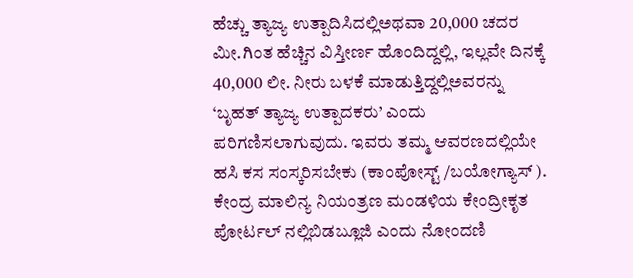ಹೆಚ್ಚು ತ್ಯಾಜ್ಯ ಉತ್ಪಾದಿಸಿದಲ್ಲಿಅಥವಾ 20,000 ಚದರ ಮೀ.ಗಿಂತ ಹೆಚ್ಚಿನ ವಿಸ್ತೀರ್ಣ ಹೊಂದಿದ್ದಲ್ಲಿ, ಇಲ್ಲವೇ ದಿನಕ್ಕೆ 40,000 ಲೀ. ನೀರು ಬಳಕೆ ಮಾಡುತ್ತಿದ್ದಲ್ಲಿಅವರನ್ನು ‘ಬೃಹತ್ ತ್ಯಾಜ್ಯ ಉತ್ಪಾದಕರು’ ಎಂದು ಪರಿಗಣಿಸಲಾಗುವುದು. ಇವರು ತಮ್ಮ ಆವರಣದಲ್ಲಿಯೇ ಹಸಿ ಕಸ ಸಂಸ್ಕರಿಸಬೇಕು (ಕಾಂಪೋಸ್ಟ್ /ಬಯೋಗ್ಯಾಸ್ ). ಕೇಂದ್ರ ಮಾಲಿನ್ಯ ನಿಯಂತ್ರಣ ಮಂಡಳಿಯ ಕೇಂದ್ರೀಕೃತ ಪೋರ್ಟಲ್ ನಲ್ಲಿಬಿಡಬ್ಲೂಜಿ ಎಂದು ನೋಂದಣಿ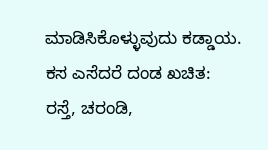ಮಾಡಿಸಿಕೊಳ್ಳುವುದು ಕಡ್ಡಾಯ.
ಕಸ ಎಸೆದರೆ ದಂಡ ಖಚಿತ:
ರಸ್ತೆ, ಚರಂಡಿ,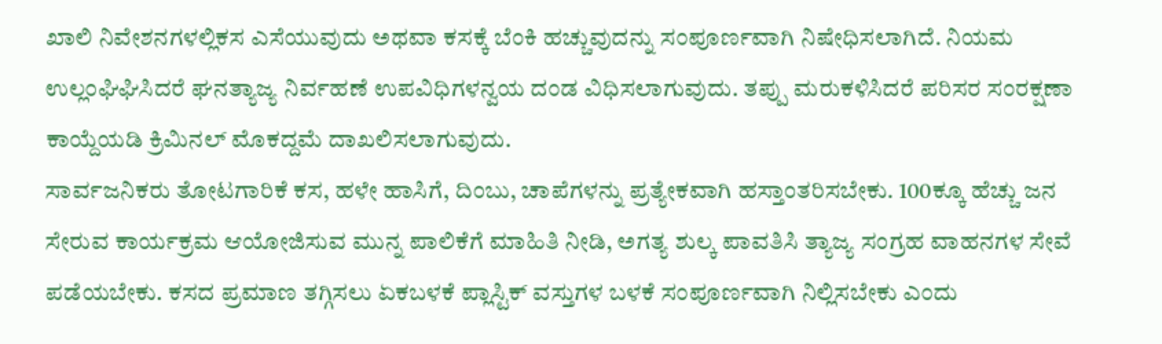ಖಾಲಿ ನಿವೇಶನಗಳಲ್ಲಿಕಸ ಎಸೆಯುವುದು ಅಥವಾ ಕಸಕ್ಕೆ ಬೆಂಕಿ ಹಚ್ಚುವುದನ್ನು ಸಂಪೂರ್ಣವಾಗಿ ನಿಷೇಧಿಸಲಾಗಿದೆ. ನಿಯಮ ಉಲ್ಲಂಘಿಘಿಸಿದರೆ ಘನತ್ಯಾಜ್ಯ ನಿರ್ವಹಣೆ ಉಪವಿಧಿಗಳನ್ವಯ ದಂಡ ವಿಧಿಸಲಾಗುವುದು. ತಪ್ಪು ಮರುಕಳಿಸಿದರೆ ಪರಿಸರ ಸಂರಕ್ಷಣಾ ಕಾಯ್ದೆಯಡಿ ಕ್ರಿಮಿನಲ್ ಮೊಕದ್ದಮೆ ದಾಖಲಿಸಲಾಗುವುದು.
ಸಾರ್ವಜನಿಕರು ತೋಟಗಾರಿಕೆ ಕಸ, ಹಳೇ ಹಾಸಿಗೆ, ದಿಂಬು, ಚಾಪೆಗಳನ್ನು ಪ್ರತ್ಯೇಕವಾಗಿ ಹಸ್ತಾಂತರಿಸಬೇಕು. 100ಕ್ಕೂ ಹೆಚ್ಚು ಜನ ಸೇರುವ ಕಾರ್ಯಕ್ರಮ ಆಯೋಜಿಸುವ ಮುನ್ನ ಪಾಲಿಕೆಗೆ ಮಾಹಿತಿ ನೀಡಿ, ಅಗತ್ಯ ಶುಲ್ಕ ಪಾವತಿಸಿ ತ್ಯಾಜ್ಯ ಸಂಗ್ರಹ ವಾಹನಗಳ ಸೇವೆ ಪಡೆಯಬೇಕು. ಕಸದ ಪ್ರಮಾಣ ತಗ್ಗಿಸಲು ಏಕಬಳಕೆ ಪ್ಲಾಸ್ಟಿಕ್ ವಸ್ತುಗಳ ಬಳಕೆ ಸಂಪೂರ್ಣವಾಗಿ ನಿಲ್ಲಿಸಬೇಕು ಎಂದು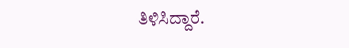ತಿಳಿಸಿದ್ದಾರೆ.